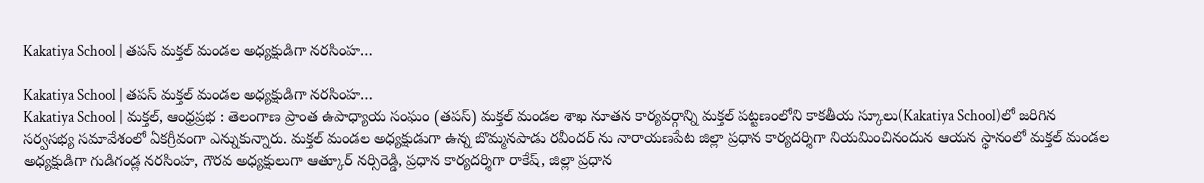Kakatiya School | తపస్ మక్తల్ మండల అధ్యక్షుడిగా నరసింహ…

Kakatiya School | తపస్ మక్తల్ మండల అధ్యక్షుడిగా నరసింహ…
Kakatiya School | మక్తల్, ఆంధ్రప్రభ : తెలంగాణ ప్రాంత ఉపాధ్యాయ సంఘం (తపస్) మక్తల్ మండల శాఖ నూతన కార్యవర్గాన్ని మక్తల్ పట్టణంలోని కాకతీయ స్కూలు(Kakatiya School)లో జరిగిన సర్వసభ్య సమావేశంలో ఏకగ్రీవంగా ఎన్నుకున్నారు. మక్తల్ మండల అధ్యక్షుడుగా ఉన్న బొమ్మనపాడు రవీందర్ ను నారాయణపేట జిల్లా ప్రధాన కార్యదర్శిగా నియమించినందున ఆయన స్థానంలో మక్తల్ మండల అధ్యక్షుడిగా గుడిగండ్ల నరసింహ, గౌరవ అధ్యక్షులుగా ఆత్కూర్ నర్సిరెడ్డి, ప్రధాన కార్యదర్శిగా రాకేష్, జిల్లా ప్రధాన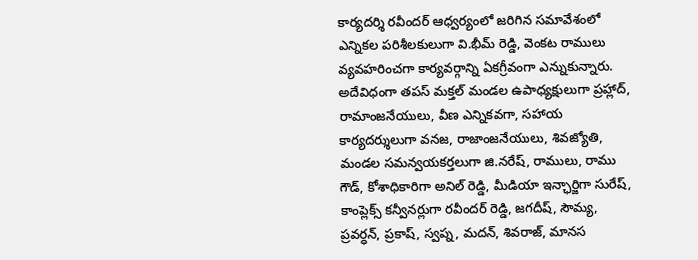కార్యదర్శి రవీందర్ ఆధ్వర్యంలో జరిగిన సమావేశంలో ఎన్నికల పరిశీలకులుగా వి.భీమ్ రెడ్డి, వెంకట రాములు వ్యవహరించగా కార్యవర్గాన్ని ఏకగ్రీవంగా ఎన్నుకున్నారు.
అదేవిధంగా తపస్ మక్తల్ మండల ఉపాధ్యక్షులుగా ప్రహ్లాద్, రామాంజనేయులు, వీణ ఎన్నికవగా, సహాయ కార్యదర్శులుగా వనజ, రాజాంజనేయులు, శివజ్యోతి, మండల సమన్వయకర్తలుగా జి.నరేష్, రాములు, రాము గౌడ్, కోశాధికారిగా అనిల్ రెడ్డి, మీడియా ఇన్ఛార్జిగా సురేష్, కాంప్లెక్స్ కన్వీనర్లుగా రవీందర్ రెడ్డి, జగదీష్, సౌమ్య, ప్రవర్ధన్, ప్రకాష్, స్వప్న, మదన్, శివరాజ్, మానస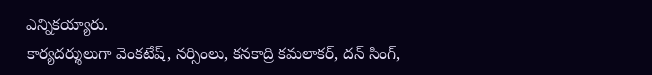ఎన్నికయ్యారు.
కార్యదర్శులుగా వెంకటేష్, నర్సింలు, కనకాద్రి కమలాకర్, దన్ సింగ్,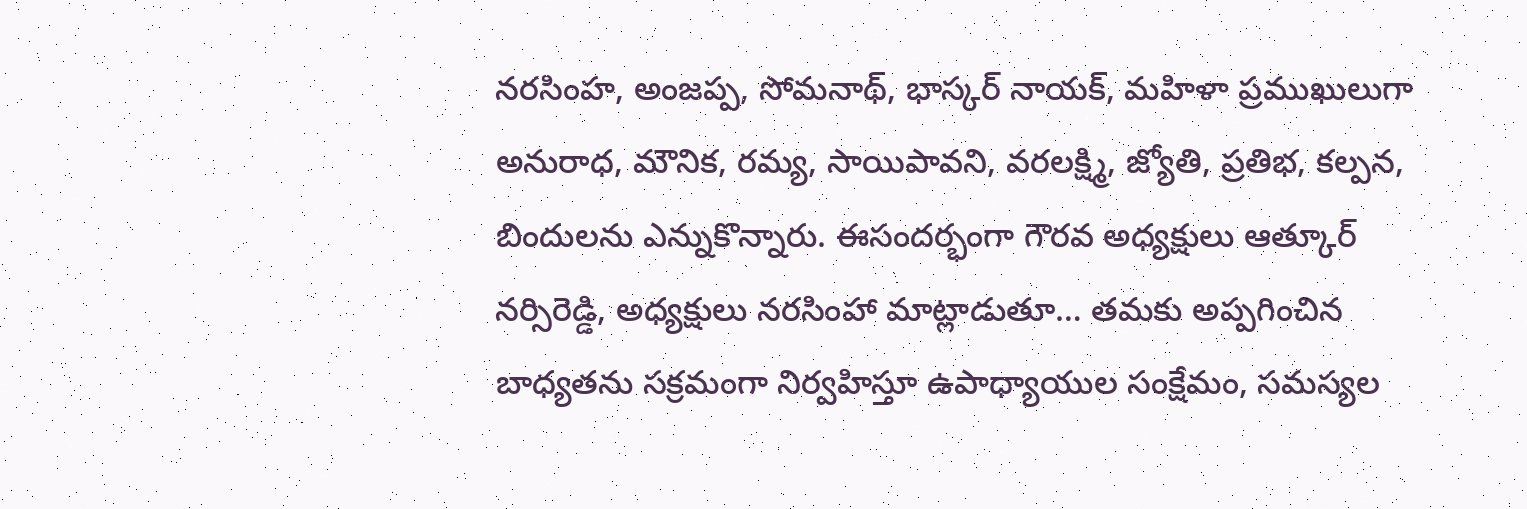నరసింహ, అంజప్ప, సోమనాథ్, భాస్కర్ నాయక్, మహిళా ప్రముఖులుగా అనురాధ, మౌనిక, రమ్య, సాయిపావని, వరలక్ష్మి, జ్యోతి, ప్రతిభ, కల్పన, బిందులను ఎన్నుకొన్నారు. ఈసందర్భంగా గౌరవ అధ్యక్షులు ఆత్కూర్ నర్సిరెడ్డి, అధ్యక్షులు నరసింహా మాట్లాడుతూ… తమకు అప్పగించిన బాధ్యతను సక్రమంగా నిర్వహిస్తూ ఉపాధ్యాయుల సంక్షేమం, సమస్యల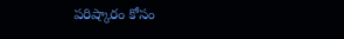పరిష్కారం కోసం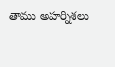తాము అహర్నిశలు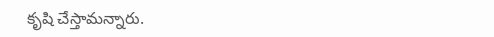కృషి చేస్తామన్నారు.